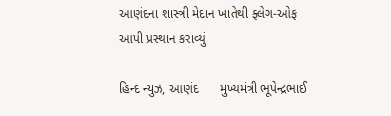આણંદના શાસ્ત્રી મેદાન ખાતેથી ફ્લેગ-ઓફ આપી પ્રસ્થાન કરાવ્યું

હિન્દ ન્યુઝ, આણંદ      મુખ્યમંત્રી ભૂપેન્દ્રભાઈ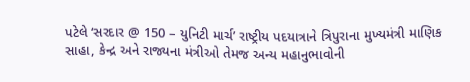પટેલે ‘સરદાર @ 150 – યુનિટી માર્ચ’ રાષ્ટ્રીય પદયાત્રાને ત્રિપુરાના મુખ્યમંત્રી માણિક સાહા, કેન્દ્ર અને રાજ્યના મંત્રીઓ તેમજ અન્ય મહાનુભાવોની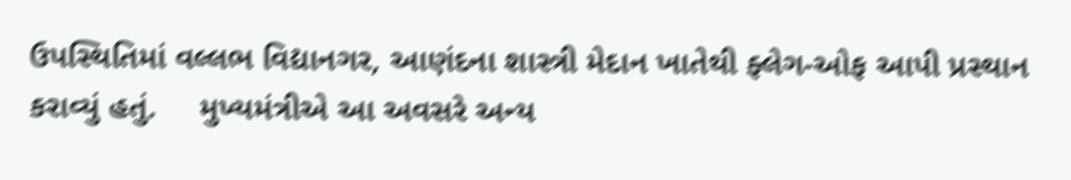ઉપસ્થિતિમાં વલ્લભ વિદ્યાનગર, આણંદના શાસ્ત્રી મેદાન ખાતેથી ફ્લેગ-ઓફ આપી પ્રસ્થાન કરાવ્યું હતું.     મુખ્યમંત્રીએ આ અવસરે અન્ય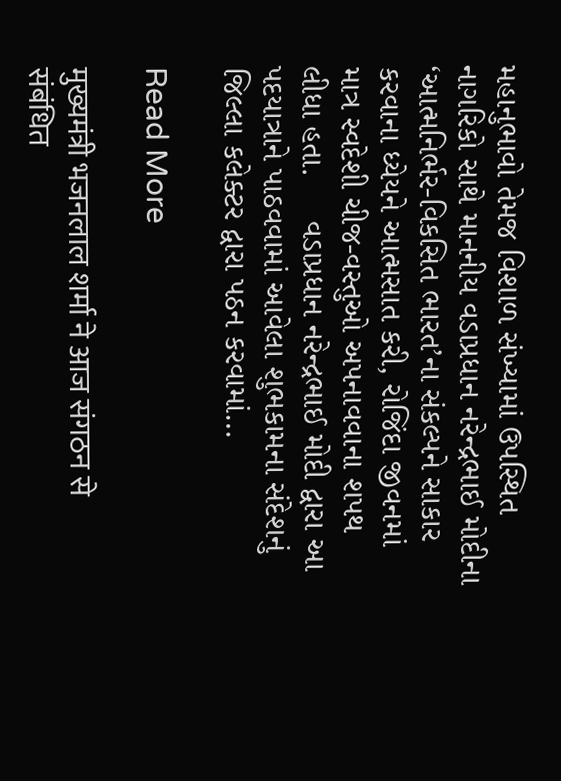મહાનુભાવો તેમજ વિશાળ સંખ્યામાં ઉપસ્થિત નાગરિકો સાથે માનનીય વડાપ્રધાન નરેન્દ્રભાઈ મોદીના ‘આત્મનિર્ભર-વિકસિત ભારત’ના સંકલ્પને સાકાર કરવાના ધ્યેયને આત્મસાત કરી, રોજિંદા જીવનમાં માત્ર સ્વદેશી ચીજ-વસ્તુઓ અપનાવવાના શપથ લીધા હતા.     વડાપ્રધાન નરેન્દ્રભાઈ મોદી દ્વારા આ પદયાત્રાને પાઠવવામાં આવેલા શુભકામના સંદેશનું જિલ્લા કલેક્ટર દ્વારા પઠન કરવામાં…

Read More

मुख्यमंत्री भजनलाल शर्मा ने आज संगठन से संबंधित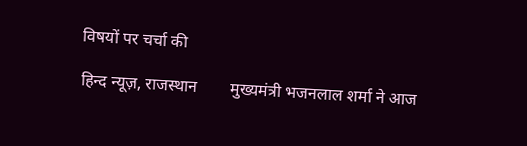विषयों पर चर्चा की

हिन्द न्यूज़, राजस्थान        मुख्यमंत्री भजनलाल शर्मा ने आज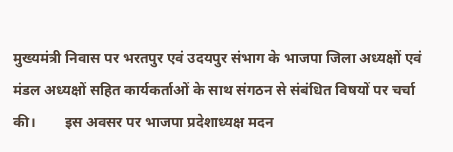मुख्यमंत्री निवास पर भरतपुर एवं उदयपुर संभाग के भाजपा जिला अध्यक्षों एवं मंडल अध्यक्षों सहित कार्यकर्ताओं के साथ संगठन से संबंधित विषयों पर चर्चा की।        इस अवसर पर भाजपा प्रदेशाध्यक्ष मदन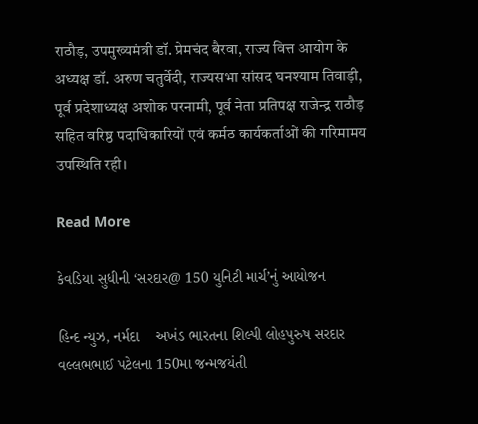राठौड़, उपमुख्यमंत्री डॉ. प्रेमचंद बैरवा, राज्य वित्त आयोग के अध्यक्ष डॉ. अरुण चतुर्वेदी, राज्यसभा सांसद घनश्याम तिवाड़ी, पूर्व प्रदेशाध्यक्ष अशोक परनामी, पूर्व नेता प्रतिपक्ष राजेन्द्र राठौड़ सहित वरिष्ठ पदाधिकारियों एवं कर्मठ कार्यकर्ताओं की गरिमामय उपस्थिति रही।

Read More

કેવડિયા સુધીની ‘સરદાર@ 150 યુનિટી માર્ચ’નું આયોજન

હિન્દ ન્યુઝ, નર્મદા    અખંડ ભારતના શિલ્પી લોહપુરુષ સરદાર વલ્લભભાઈ પટેલના 150મા જન્મજયંતી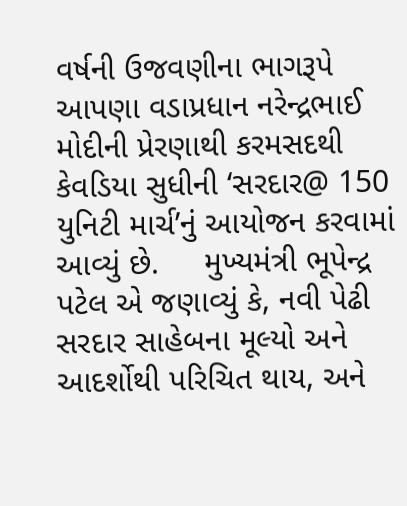વર્ષની ઉજવણીના ભાગરૂપે આપણા વડાપ્રધાન નરેન્દ્રભાઈ મોદીની પ્રેરણાથી કરમસદથી કેવડિયા સુધીની ‘સરદાર@ 150 યુનિટી માર્ચ’નું આયોજન કરવામાં આવ્યું છે.     મુખ્યમંત્રી ભૂપેન્દ્ર પટેલ એ જણાવ્યું કે, નવી પેઢી સરદાર સાહેબના મૂલ્યો અને આદર્શોથી પરિચિત થાય, અને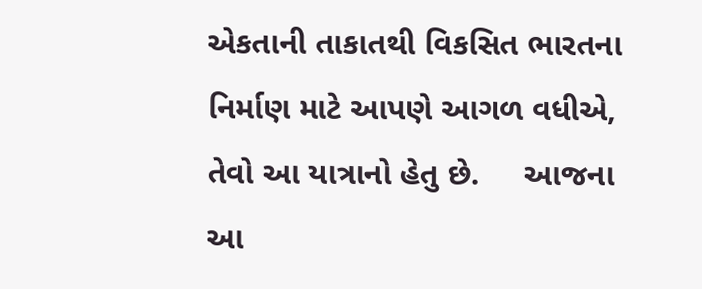એકતાની તાકાતથી વિકસિત ભારતના નિર્માણ માટે આપણે આગળ વધીએ, તેવો આ યાત્રાનો હેતુ છે.     આજના આ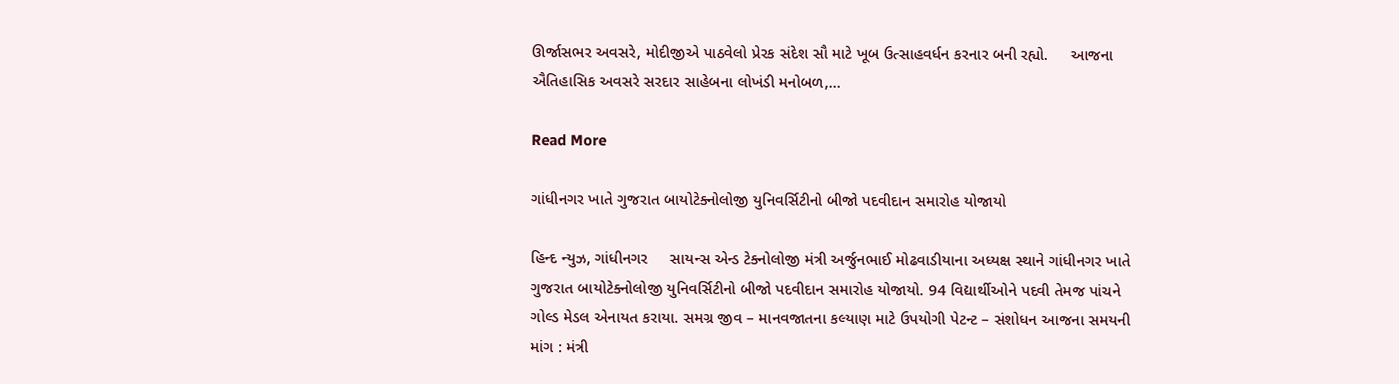ઊર્જાસભર અવસરે, મોદીજીએ પાઠવેલો પ્રેરક સંદેશ સૌ માટે ખૂબ ઉત્સાહવર્ધન કરનાર બની રહ્યો.     આજના ઐતિહાસિક અવસરે સરદાર સાહેબના લોખંડી મનોબળ,…

Read More

ગાંધીનગર ખાતે ગુજરાત બાયોટેક્નોલોજી યુનિવર્સિટીનો બીજો પદવીદાન સમારોહ યોજાયો

હિન્દ ન્યુઝ, ગાંધીનગર     સાયન્સ એન્ડ ટેક્નોલોજી મંત્રી અર્જુનભાઈ મોઢવાડીયાના અધ્યક્ષ સ્થાને ગાંધીનગર ખાતે ગુજરાત બાયોટેક્નોલોજી યુનિવર્સિટીનો બીજો પદવીદાન સમારોહ યોજાયો. 94 વિદ્યાર્થીઓને પદવી તેમજ પાંચને ગોલ્ડ મેડલ એનાયત કરાયા. સમગ્ર જીવ – માનવજાતના કલ્યાણ માટે ઉપયોગી પેટન્ટ – સંશોધન આજના સમયની માંગ : મંત્રી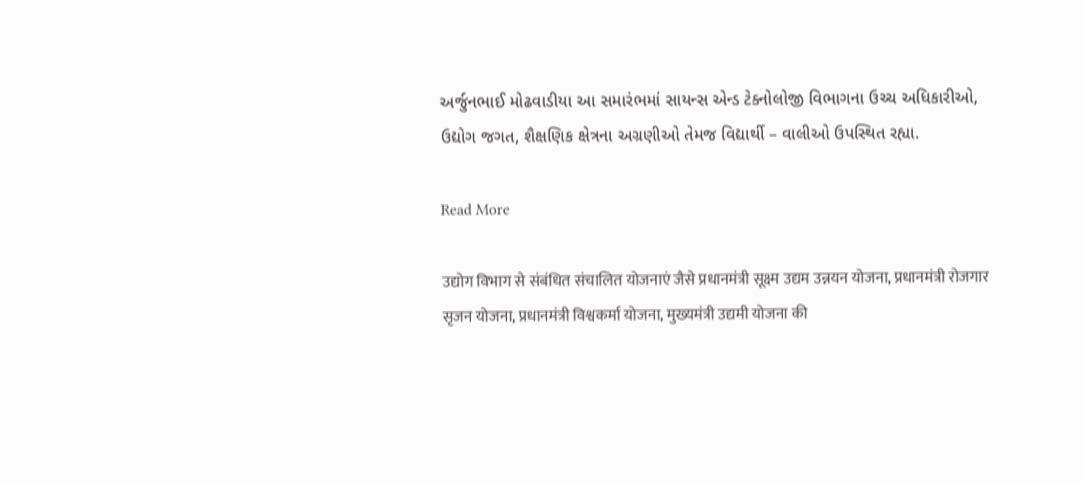અર્જુનભાઈ મોઢવાડીયા આ સમારંભમાં સાયન્સ એન્ડ ટેક્નોલોજી વિભાગના ઉચ્ચ અધિકારીઓ, ઉદ્યોગ જગત, શૈક્ષણિક ક્ષેત્રના અગ્રણીઓ તેમજ વિદ્યાર્થી – વાલીઓ ઉપસ્થિત રહ્યા.

Read More

उद्योग विभाग से संबंधित संचालित योजनाएं जैसे प्रधानमंत्री सूक्ष्म उद्यम उन्नयन योजना, प्रधानमंत्री रोजगार सृजन योजना, प्रधानमंत्री विश्वकर्मा योजना, मुख्यमंत्री उद्यमी योजना की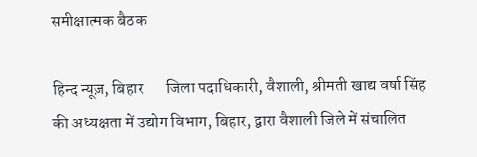समीक्षात्मक बैठक

हिन्द न्यूज़, बिहार       जिला पदाधिकारी, वैशाली, श्रीमती खाद्य वर्षा सिंह की अध्यक्षता में उद्योग विभाग, बिहार, द्वारा वैशाली जिले में संचालित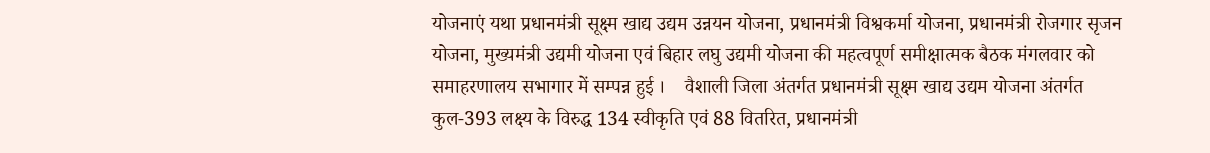योजनाएं यथा प्रधानमंत्री सूक्ष्म खाद्य उद्यम उन्नयन योजना, प्रधानमंत्री विश्वकर्मा योजना, प्रधानमंत्री रोजगार सृजन योजना, मुख्यमंत्री उद्यमी योजना एवं बिहार लघु उद्यमी योजना की महत्वपूर्ण समीक्षात्मक बैठक मंगलवार को समाहरणालय सभागार में सम्पन्न हुई ।    वैशाली जिला अंतर्गत प्रधानमंत्री सूक्ष्म खाद्य उद्यम योजना अंतर्गत कुल-393 लक्ष्य के विरुद्ध 134 स्वीकृति एवं 88 वितरित, प्रधानमंत्री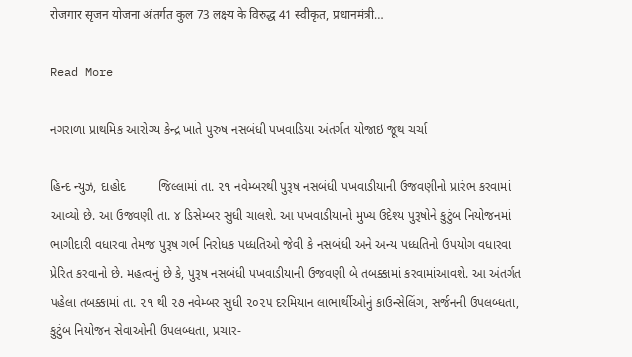रोजगार सृजन योजना अंतर्गत कुल 73 लक्ष्य के विरुद्ध 41 स्वीकृत, प्रधानमंत्री…

Read More

નગરાળા પ્રાથમિક આરોગ્ય કેન્દ્ર ખાતે પુરુષ નસબંધી પખવાડિયા અંતર્ગત યોજાઇ જૂથ ચર્ચા

હિન્દ ન્યુઝ, દાહોદ         જિલ્લામાં તા. ૨૧ નવેમ્બરથી પુરૂષ નસબંધી પખવાડીયાની ઉજવણીનો પ્રારંભ કરવામાં આવ્યો છે. આ ઉજવણી તા. ૪ ડિસેમ્બર સુધી ચાલશે. આ પખવાડીયાનો મુખ્ય ઉદેશ્ય પુરૂષોને કુટુંબ નિયોજનમાં ભાગીદારી વધારવા તેમજ પુરૂષ ગર્ભ નિરોધક પધ્ધતિઓ જેવી કે નસબંધી અને અન્ય પધ્ધતિનો ઉપયોગ વધારવા પ્રેરિત કરવાનો છે. મહત્વનું છે કે, પુરૂષ નસબંધી પખવાડીયાની ઉજવણી બે તબક્કામાં કરવામાંઆવશે. આ અંતર્ગત પહેલા તબક્કામાં તા. ૨૧ થી ૨૭ નવેમ્બર સુધી ૨૦૨૫ દરમિયાન લાભાર્થીઓનું કાઉન્સેલિંગ, સર્જનની ઉપલબ્ધતા, કુટુંબ નિયોજન સેવાઓની ઉપલબ્ધતા, પ્રચાર-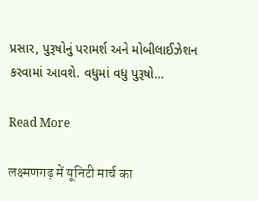પ્રસાર, પુરૂષોનું પરામર્શ અને મોબીલાઈઝેશન કરવામાં આવશે. વધુમાં વધુ પુરૂષો…

Read More

लक्ष्मणगढ़ में यूनिटी मार्च का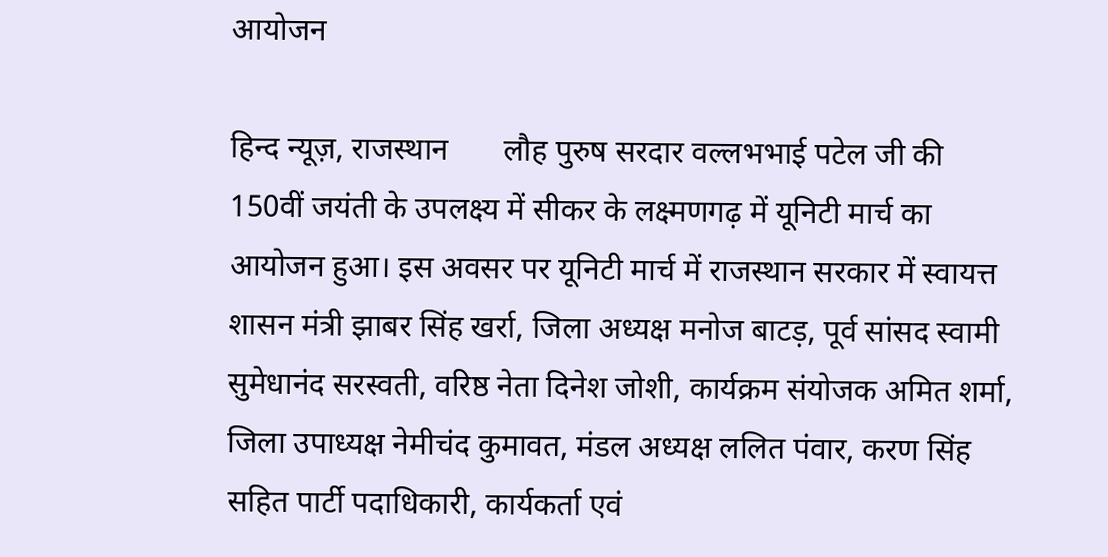आयोजन

हिन्द न्यूज़, राजस्थान       लौह पुरुष सरदार वल्लभभाई पटेल जी की 150वीं जयंती के उपलक्ष्य में सीकर के लक्ष्मणगढ़ में यूनिटी मार्च का आयोजन हुआ। इस अवसर पर यूनिटी मार्च में राजस्थान सरकार में स्वायत्त शासन मंत्री झाबर सिंह खर्रा, जिला अध्यक्ष मनोज बाटड़, पूर्व सांसद स्वामी सुमेधानंद सरस्वती, वरिष्ठ नेता दिनेश जोशी, कार्यक्रम संयोजक अमित शर्मा, जिला उपाध्यक्ष नेमीचंद कुमावत, मंडल अध्यक्ष ललित पंवार, करण सिंह सहित पार्टी पदाधिकारी, कार्यकर्ता एवं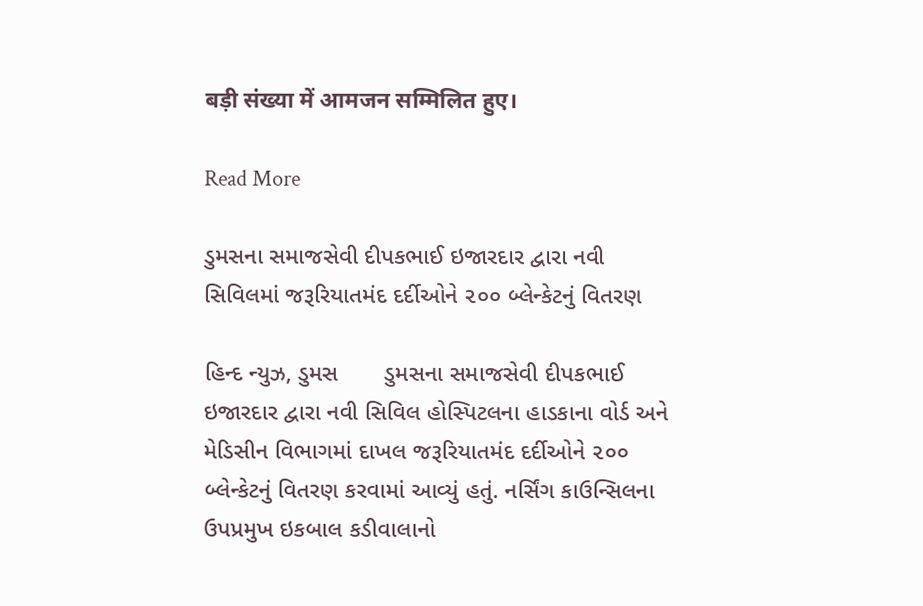बड़ी संख्या में आमजन सम्मिलित हुए।

Read More

ડુમસના સમાજસેવી દીપકભાઈ ઇજારદાર દ્વારા નવી સિવિલમાં જરૂરિયાતમંદ દર્દીઓને ૨૦૦ બ્લેન્કેટનું વિતરણ

હિન્દ ન્યુઝ, ડુમસ       ડુમસના સમાજસેવી દીપકભાઈ ઇજારદાર દ્વારા નવી સિવિલ હોસ્પિટલના હાડકાના વોર્ડ અને મેડિસીન વિભાગમાં દાખલ જરૂરિયાતમંદ દર્દીઓને ૨૦૦ બ્લેન્કેટનું વિતરણ કરવામાં આવ્યું હતું. નર્સિંગ કાઉન્સિલના ઉપપ્રમુખ ઇકબાલ કડીવાલાનો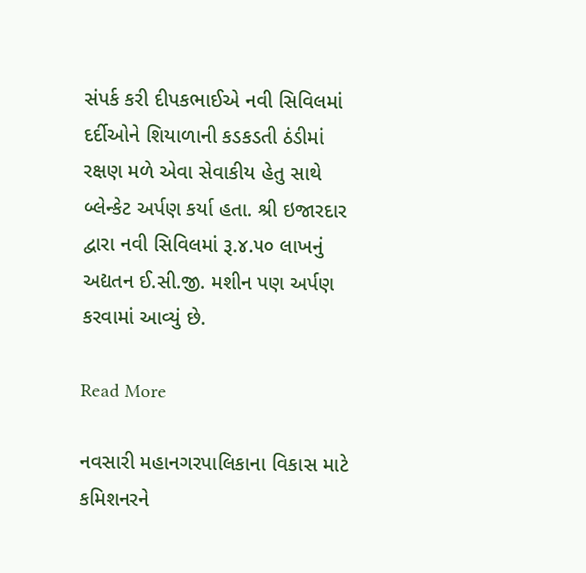સંપર્ક કરી દીપકભાઈએ નવી સિવિલમાં દર્દીઓને શિયાળાની કડકડતી ઠંડીમાં રક્ષણ મળે એવા સેવાકીય હેતુ સાથે બ્લેન્કેટ અર્પણ કર્યા હતા. શ્રી ઇજારદાર દ્વારા નવી સિવિલમાં રૂ.૪.૫૦ લાખનું અદ્યતન ઈ.સી.જી. મશીન પણ અર્પણ કરવામાં આવ્યું છે.

Read More

નવસારી મહાનગરપાલિકાના વિકાસ માટે કમિશનરને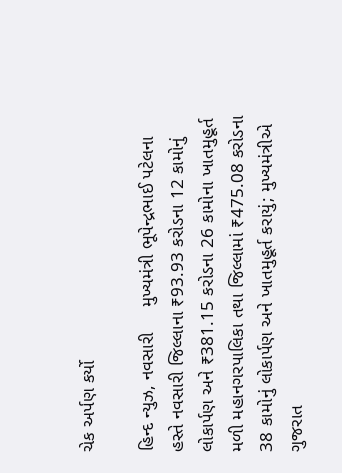ચેક અર્પણ કર્યો

હિન્દ ન્યુઝ, નવસારી     મુખ્યમંત્રી ભૂપેન્દ્રભાઈ પટેલના હસ્તે નવસારી જિલ્લાના ₹93.93 કરોડના 12 કામોનું લોકાર્પણ અને ₹381.15 કરોડના 26 કામોના ખાતમુહૂર્ત મળી મહાનગરપાલિકા તથા જિલ્લામાં ₹475.08 કરોડના 38 કામોનું લોકાર્પણ અને ખાતમુહૂર્ત કરાયું; મુખ્યમંત્રીએ ગુજરાત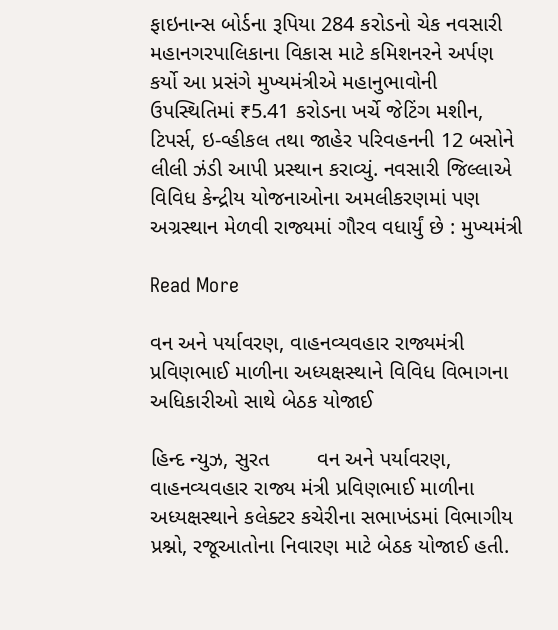ફાઇનાન્સ બોર્ડના રૂપિયા 284 કરોડનો ચેક નવસારી મહાનગરપાલિકાના વિકાસ માટે કમિશનરને અર્પણ કર્યો આ પ્રસંગે મુખ્યમંત્રીએ મહાનુભાવોની ઉપસ્થિતિમાં ₹5.41 કરોડના ખર્ચે જેટિંગ મશીન, ટિપર્સ, ઇ-વ્હીકલ તથા જાહેર પરિવહનની 12 બસોને લીલી ઝંડી આપી પ્રસ્થાન કરાવ્યું. નવસારી જિલ્લાએ વિવિધ કેન્દ્રીય યોજનાઓના અમલીકરણમાં પણ અગ્રસ્થાન મેળવી રાજ્યમાં ગૌરવ વધાર્યું છે : મુખ્યમંત્રી

Read More

વન અને પર્યાવરણ, વાહનવ્યવહાર રાજ્યમંત્રી પ્રવિણભાઈ માળીના અધ્યક્ષસ્થાને વિવિધ વિભાગના અધિકારીઓ સાથે બેઠક યોજાઈ

હિન્દ ન્યુઝ, સુરત        વન અને પર્યાવરણ, વાહનવ્યવહાર રાજ્ય મંત્રી પ્રવિણભાઈ માળીના અધ્યક્ષસ્થાને કલેક્ટર કચેરીના સભાખંડમાં વિભાગીય પ્રશ્નો, રજૂઆતોના નિવારણ માટે બેઠક યોજાઈ હતી.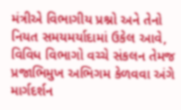મંત્રીએ વિભાગીય પ્રશ્નો અને તેનો નિયત સમયમર્યાદામાં ઉકેલ આવે, વિવિધ વિભાગો વચ્ચે સંકલન તેમજ પ્રજાભિમુખ અભિગમ કેળવવા અંગે માર્ગદર્શન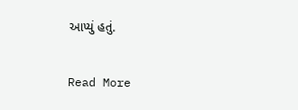આપ્યું હતું.

Read More